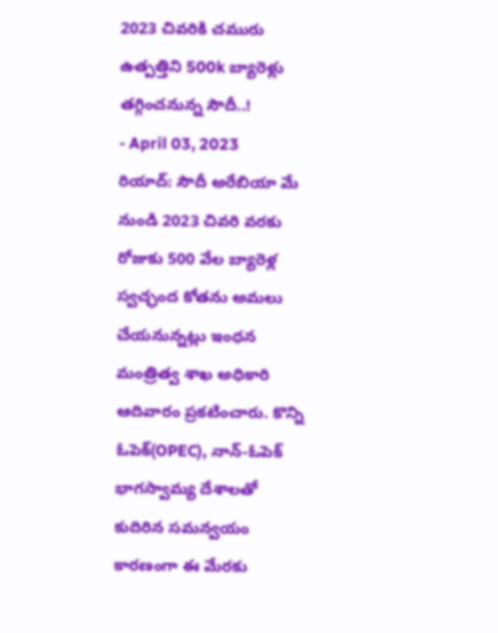2023 చివరికి చమురు ఉత్పత్తిని 500k బ్యారెళ్లు తగ్గించనున్న సౌదీ..!
- April 03, 2023
రియాద్: సౌదీ అరేబియా మే నుండి 2023 చివరి వరకు రోజుకు 500 వేల బ్యారెళ్ల స్వచ్ఛంద కోతను అమలు చేయనున్నట్లు ఇంధన మంత్రిత్వ శాఖ అధికారి ఆదివారం ప్రకటించారు. కొన్ని ఓపెక్(OPEC), నాన్-ఓపెక్ భాగస్వామ్య దేశాలతో కుదిరిన సమన్వయం కారణంగా ఈ మేరకు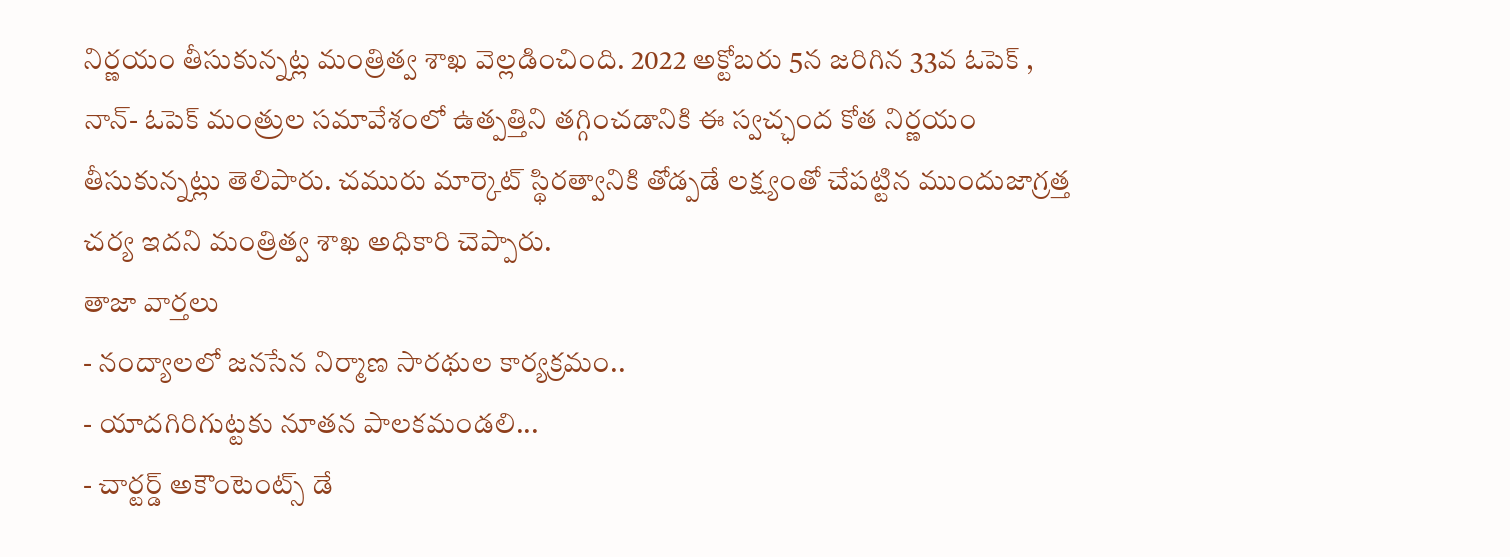నిర్ణయం తీసుకున్నట్ల మంత్రిత్వ శాఖ వెల్లడించింది. 2022 అక్టోబరు 5న జరిగిన 33వ ఓపెక్ , నాన్- ఓపెక్ మంత్రుల సమావేశంలో ఉత్పత్తిని తగ్గించడానికి ఈ స్వచ్ఛంద కోత నిర్ణయం తీసుకున్నట్లు తెలిపారు. చమురు మార్కెట్ స్థిరత్వానికి తోడ్పడే లక్ష్యంతో చేపట్టిన ముందుజాగ్రత్త చర్య ఇదని మంత్రిత్వ శాఖ అధికారి చెప్పారు.
తాజా వార్తలు
- నంద్యాలలో జనసేన నిర్మాణ సారథుల కార్యక్రమం..
- యాదగిరిగుట్టకు నూతన పాలకమండలి...
- చార్టర్డ్ అకౌంటెంట్స్ డే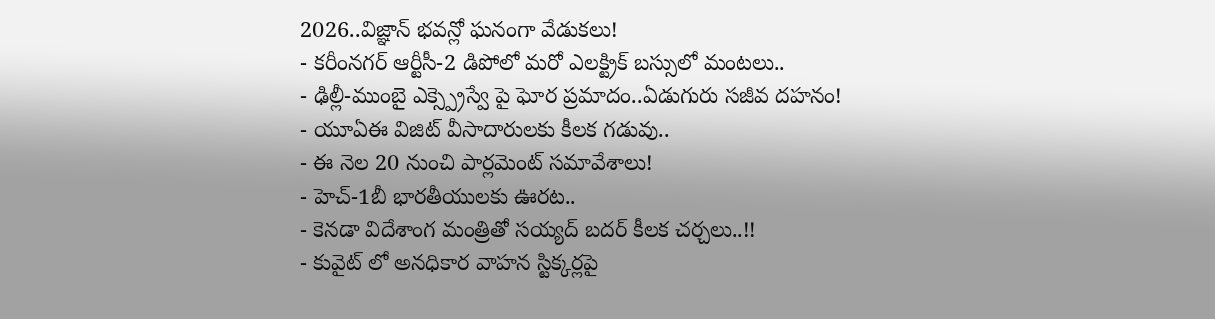2026..విజ్ఞాన్ భవన్లో ఘనంగా వేడుకలు!
- కరీంనగర్ ఆర్టీసీ-2 డిపోలో మరో ఎలక్ట్రిక్ బస్సులో మంటలు..
- ఢిల్లీ-ముంబై ఎక్స్ప్రెస్వే పై ఘోర ప్రమాదం..ఏడుగురు సజీవ దహనం!
- యూఏఈ విజిట్ వీసాదారులకు కీలక గడువు..
- ఈ నెల 20 నుంచి పార్లమెంట్ సమావేశాలు!
- హెచ్-1బీ భారతీయులకు ఊరట..
- కెనడా విదేశాంగ మంత్రితో సయ్యద్ బదర్ కీలక చర్చలు..!!
- కువైట్ లో అనధికార వాహన స్టిక్కర్లపై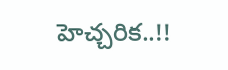హెచ్చరిక..!!